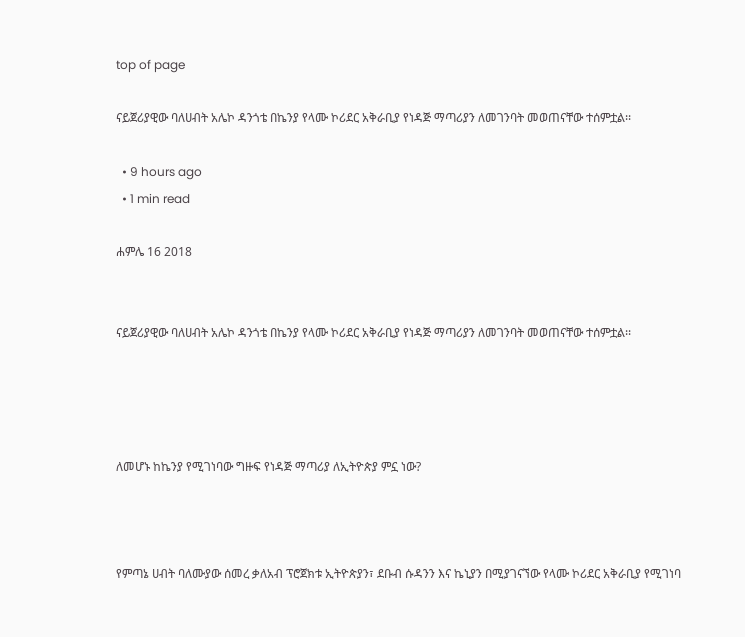top of page

ናይጀሪያዊው ባለሀብት አሌኮ ዳንጎቴ በኬንያ የላሙ ኮሪደር አቅራቢያ የነዳጅ ማጣሪያን ለመገንባት መወጠናቸው ተሰምቷል፡፡

  • 9 hours ago
  • 1 min read

ሐምሌ 16 2018


ናይጀሪያዊው ባለሀብት አሌኮ ዳንጎቴ በኬንያ የላሙ ኮሪደር አቅራቢያ የነዳጅ ማጣሪያን ለመገንባት መወጠናቸው ተሰምቷል፡፡




ለመሆኑ ከኬንያ የሚገነባው ግዙፍ የነዳጅ ማጣሪያ ለኢትዮጵያ ምኗ ነው?



የምጣኔ ሀብት ባለሙያው ሰመረ ቃለአብ ፕሮጀክቱ ኢትዮጵያን፣ ደቡብ ሱዳንን እና ኬኒያን በሚያገናኘው የላሙ ኮሪደር አቅራቢያ የሚገነባ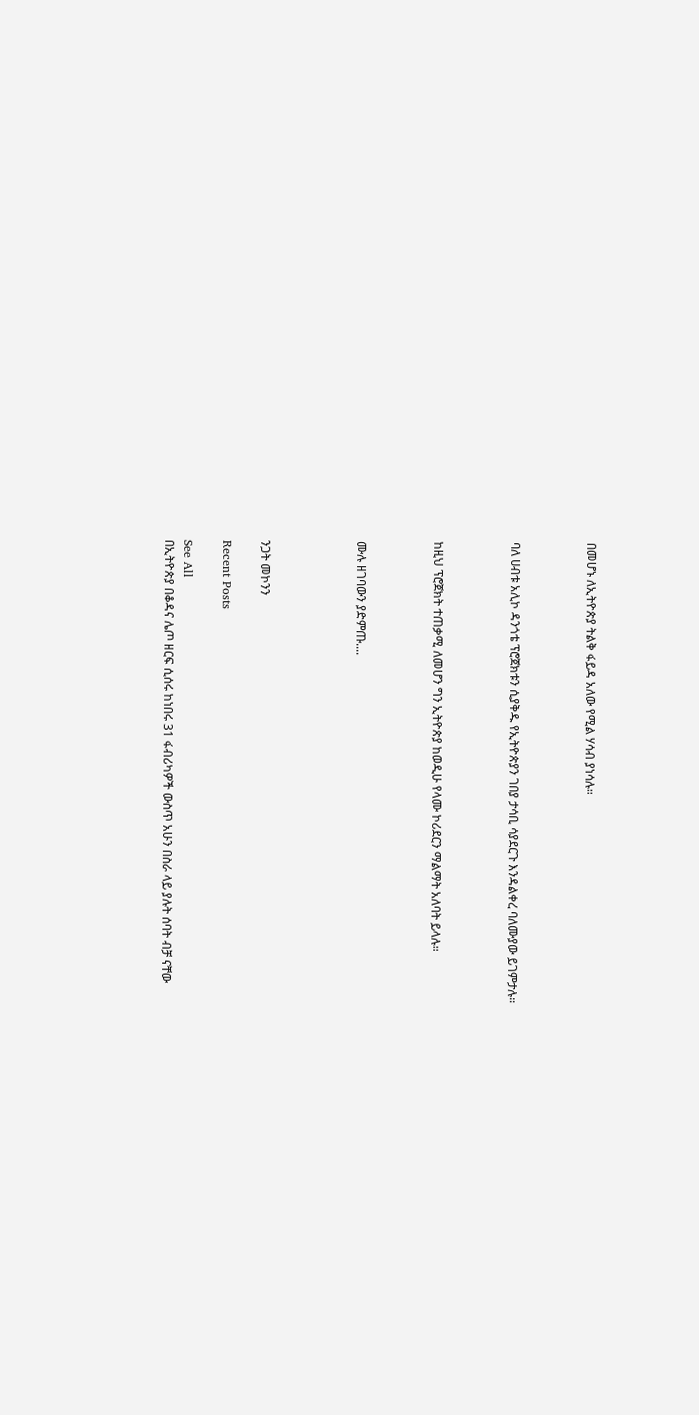በመሆኑ ለኢትዮጵያ ትልቅ ፋይዳ አለው የሚል ሃሳብ ያነሳሉ።



ባለ ሀብቱ አሊኮ ዳንጎቴ ፕሮጀክቱን ሲያቅዱ የኢትዮጵያን ገበያ ታሳቢ ሳያደርጉ እንዳልቀረ ባለሙያው ይገምታሉ።



ከዚህ ፕሮጀክት ተጠቃሚ ለመሆን ግን ኢትዮጵያ ከወዲሁ የላሙ ኮሪደርን ማልማት አለባት ይላሉ።



ሙሉ ዘገባውን ያድምጡ....




ንጋት መኮንን

Recent Posts

See All
በኢትዮጵያ በቆዳና ሌጦ ዘርፍ ሲሰሩ ከነበሩ 31 ፋብሪካዎች ውስጥ አሁን በስራ ላይ ያሉት ሰባት ብቻ ናቸው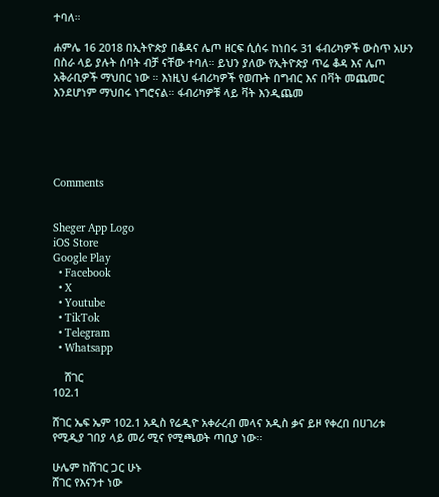ተባለ።

ሐምሌ 16 2018 በኢትዮጵያ በቆዳና ሌጦ ዘርፍ ሲሰሩ ከነበሩ 31 ፋብሪካዎች ውስጥ አሁን በስራ ላይ ያሉት ሰባት ብቻ ናቸው ተባለ። ይህን ያለው የኢትዮጵያ ጥሬ ቆዳ እና ሌጦ አቅራቢዎች ማህበር ነው ። እነዚህ ፋብሪካዎች የወጡት በግብር እና በቫት መጨመር እንደሆነም ማህበሩ ነግሮናል። ፋብሪካዎቹ ላይ ቫት እንዲጨመ





Comments


Sheger App Logo
iOS Store
Google Play
  • Facebook
  • X
  • Youtube
  • TikTok
  • Telegram
  • Whatsapp

    ሸገር
102.1

ሸገር ኤፍ ኤም 102.1 አዲስ የሬዲዮ አቀራረብ መላና አዲስ ቃና ይዞ የቀረበ በሀገሪቱ የሚዲያ ገበያ ላይ መሪ ሚና የሚጫወት ጣቢያ ነው፡፡

ሁሌም ከሸገር ጋር ሁኑ
ሸገር የእናንተ ነው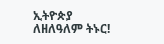ኢትዮጵያ ለዘለዓለም ትኑር!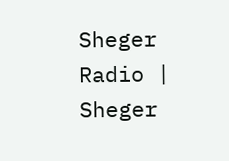Sheger Radio | Sheger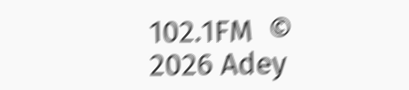102.1FM  © 2026 Adey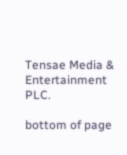Tensae Media & Entertainment PLC.

bottom of page